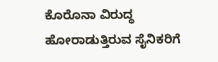ಕೊರೊನಾ ವಿರುದ್ಧ ಹೋರಾಡುತ್ತಿರುವ ಸೈನಿಕರಿಗೆ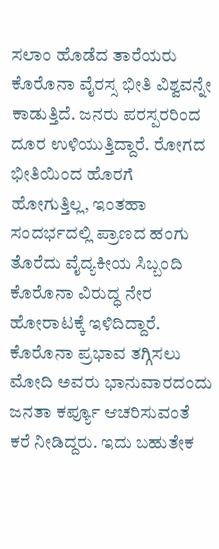ಸಲಾಂ ಹೊಡೆದ ತಾರೆಯರು
ಕೊರೊನಾ ವೈರಸ್ಸ ಭೀತಿ ವಿಶ್ವವನ್ನೇ ಕಾಡುತ್ತಿದೆ. ಜನರು ಪರಸ್ಪರರಿಂದ ದೂರ ಉಳಿಯುತ್ತಿದ್ದಾರೆ. ರೋಗದ ಭೀತಿಯಿಂದ ಹೊರಗೆ ಹೋಗುತ್ತಿಲ್ಲ, ಇಂತಹಾ ಸಂದರ್ಭದಲ್ಲಿ ಪ್ರಾಣದ ಹಂಗು ತೊರೆದು ವೈದ್ಯಕೀಯ ಸಿಬ್ಬಂದಿ ಕೊರೊನಾ ವಿರುದ್ಧ ನೇರ ಹೋರಾಟಕ್ಕೆ ಇಳಿದಿದ್ದಾರೆ.
ಕೊರೊನಾ ಪ್ರಭಾವ ತಗ್ಗಿಸಲು ಮೋದಿ ಅವರು ಭಾನುವಾರದಂದು ಜನತಾ ಕರ್ಪ್ಯೂ ಆಚರಿಸುವಂತೆ ಕರೆ ನೀಡಿದ್ದರು. ಇದು ಬಹುತೇಕ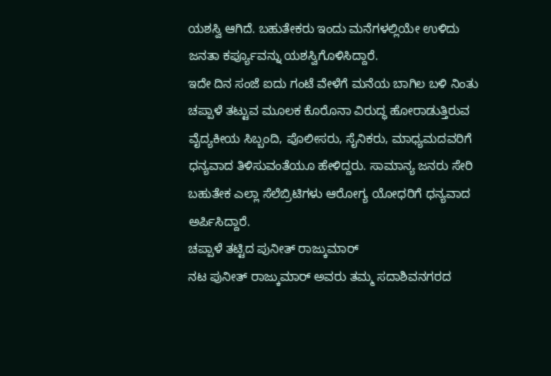ಯಶಸ್ವಿ ಆಗಿದೆ. ಬಹುತೇಕರು ಇಂದು ಮನೆಗಳಲ್ಲಿಯೇ ಉಳಿದು ಜನತಾ ಕರ್ಪ್ಯೂವನ್ನು ಯಶಸ್ವಿಗೊಳಿಸಿದ್ದಾರೆ.
ಇದೇ ದಿನ ಸಂಜೆ ಐದು ಗಂಟೆ ವೇಳೆಗೆ ಮನೆಯ ಬಾಗಿಲ ಬಳಿ ನಿಂತು ಚಪ್ಪಾಳೆ ತಟ್ಟುವ ಮೂಲಕ ಕೊರೊನಾ ವಿರುದ್ಧ ಹೋರಾಡುತ್ತಿರುವ ವೈದ್ಯಕೀಯ ಸಿಬ್ಬಂದಿ, ಪೊಲೀಸರು, ಸೈನಿಕರು, ಮಾಧ್ಯಮದವರಿಗೆ ಧನ್ಯವಾದ ತಿಳಿಸುವಂತೆಯೂ ಹೇಳಿದ್ದರು. ಸಾಮಾನ್ಯ ಜನರು ಸೇರಿ ಬಹುತೇಕ ಎಲ್ಲಾ ಸೆಲೆಬ್ರಿಟಿಗಳು ಆರೋಗ್ಯ ಯೋಧರಿಗೆ ಧನ್ಯವಾದ ಅರ್ಪಿಸಿದ್ದಾರೆ.
ಚಪ್ಪಾಳೆ ತಟ್ಟಿದ ಪುನೀತ್ ರಾಜ್ಕುಮಾರ್
ನಟ ಪುನೀತ್ ರಾಜ್ಕುಮಾರ್ ಅವರು ತಮ್ಮ ಸದಾಶಿವನಗರದ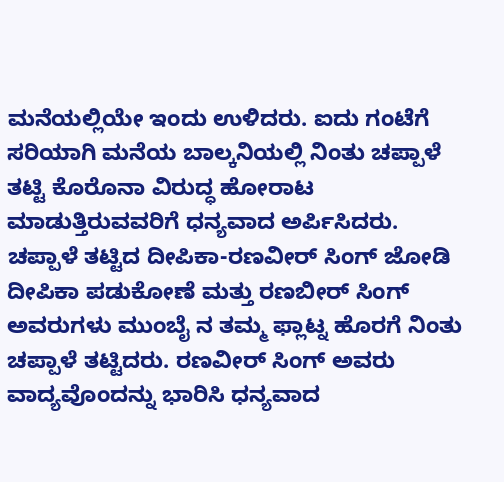ಮನೆಯಲ್ಲಿಯೇ ಇಂದು ಉಳಿದರು. ಐದು ಗಂಟೆಗೆ ಸರಿಯಾಗಿ ಮನೆಯ ಬಾಲ್ಕನಿಯಲ್ಲಿ ನಿಂತು ಚಪ್ಪಾಳೆ ತಟ್ಟಿ ಕೊರೊನಾ ವಿರುದ್ಧ ಹೋರಾಟ ಮಾಡುತ್ತಿರುವವರಿಗೆ ಧನ್ಯವಾದ ಅರ್ಪಿಸಿದರು.
ಚಪ್ಪಾಳೆ ತಟ್ಟಿದ ದೀಪಿಕಾ-ರಣವೀರ್ ಸಿಂಗ್ ಜೋಡಿ
ದೀಪಿಕಾ ಪಡುಕೋಣೆ ಮತ್ತು ರಣಬೀರ್ ಸಿಂಗ್ ಅವರುಗಳು ಮುಂಬೈ ನ ತಮ್ಮ ಫ್ಲಾಟ್ನ ಹೊರಗೆ ನಿಂತು ಚಪ್ಪಾಳೆ ತಟ್ಟಿದರು. ರಣವೀರ್ ಸಿಂಗ್ ಅವರು ವಾದ್ಯವೊಂದನ್ನು ಭಾರಿಸಿ ಧನ್ಯವಾದ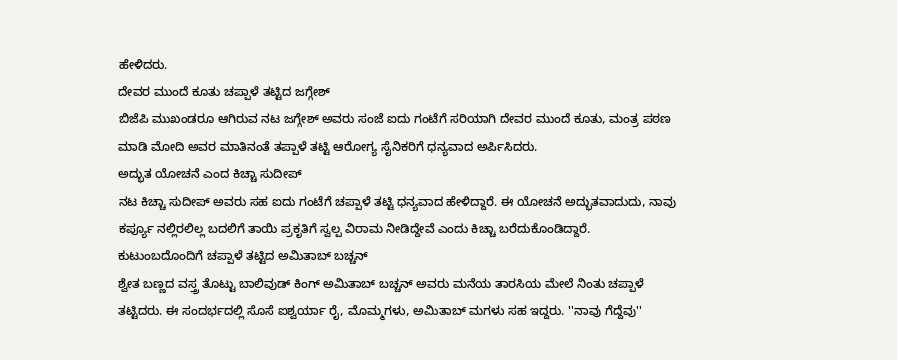ಹೇಳಿದರು.
ದೇವರ ಮುಂದೆ ಕೂತು ಚಪ್ಪಾಳೆ ತಟ್ಟಿದ ಜಗ್ಗೇಶ್
ಬಿಜೆಪಿ ಮುಖಂಡರೂ ಆಗಿರುವ ನಟ ಜಗ್ಗೇಶ್ ಅವರು ಸಂಜೆ ಐದು ಗಂಟೆಗೆ ಸರಿಯಾಗಿ ದೇವರ ಮುಂದೆ ಕೂತು, ಮಂತ್ರ ಪಠಣ ಮಾಡಿ ಮೋದಿ ಅವರ ಮಾತಿನಂತೆ ತಪ್ಪಾಳೆ ತಟ್ಟಿ ಆರೋಗ್ಯ ಸೈನಿಕರಿಗೆ ಧನ್ಯವಾದ ಅರ್ಪಿಸಿದರು.
ಅದ್ಭುತ ಯೋಚನೆ ಎಂದ ಕಿಚ್ಚಾ ಸುದೀಪ್
ನಟ ಕಿಚ್ಚಾ ಸುದೀಪ್ ಅವರು ಸಹ ಐದು ಗಂಟೆಗೆ ಚಪ್ಪಾಳೆ ತಟ್ಟಿ ಧನ್ಯವಾದ ಹೇಳಿದ್ದಾರೆ. ಈ ಯೋಚನೆ ಅದ್ಭುತವಾದುದು, ನಾವು ಕರ್ಪ್ಯೂ ನಲ್ಲಿರಲಿಲ್ಲ ಬದಲಿಗೆ ತಾಯಿ ಪ್ರಕೃತಿಗೆ ಸ್ವಲ್ಪ ವಿರಾಮ ನೀಡಿದ್ದೇವೆ ಎಂದು ಕಿಚ್ಚಾ ಬರೆದುಕೊಂಡಿದ್ದಾರೆ.
ಕುಟುಂಬದೊಂದಿಗೆ ಚಪ್ಪಾಳೆ ತಟ್ಟಿದ ಅಮಿತಾಬ್ ಬಚ್ಚನ್
ಶ್ವೇತ ಬಣ್ಣದ ವಸ್ತ್ರ ತೊಟ್ಟು ಬಾಲಿವುಡ್ ಕಿಂಗ್ ಅಮಿತಾಬ್ ಬಚ್ಚನ್ ಅವರು ಮನೆಯ ತಾರಸಿಯ ಮೇಲೆ ನಿಂತು ಚಪ್ಪಾಳೆ ತಟ್ಟಿದರು. ಈ ಸಂದರ್ಭದಲ್ಲಿ ಸೊಸೆ ಐಶ್ವರ್ಯಾ ರೈ, ಮೊಮ್ಮಗಳು, ಅಮಿತಾಬ್ ಮಗಳು ಸಹ ಇದ್ದರು. ''ನಾವು ಗೆದ್ದೆವು''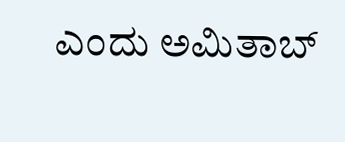ಎಂದು ಅಮಿತಾಬ್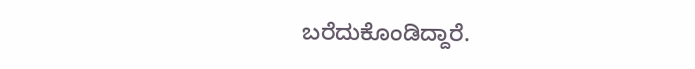ಬರೆದುಕೊಂಡಿದ್ದಾರೆ.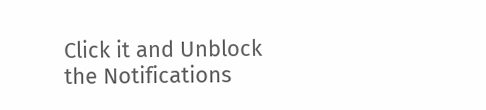Click it and Unblock the Notifications